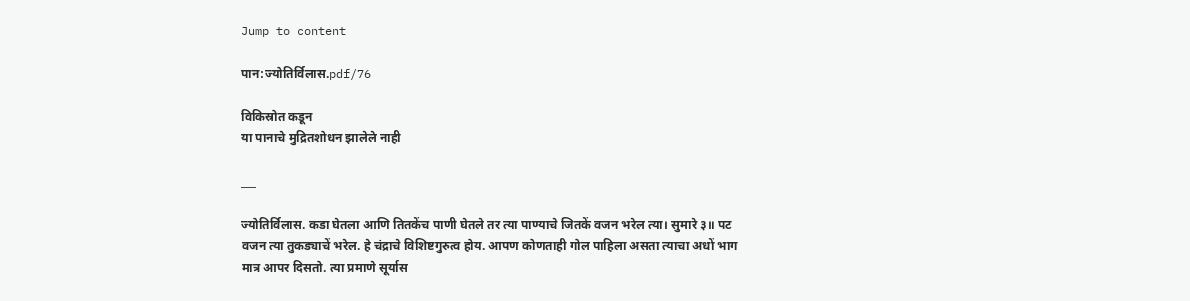Jump to content

पान:ज्योतिर्विलास.pdf/76

विकिस्रोत कडून
या पानाचे मुद्रितशोधन झालेले नाही

___

ज्योतिर्विलास. कडा घेतला आणि तितकेंच पाणी घेतले तर त्या पाण्याचे जितकें वजन भरेल त्या। सुमारे ३॥ पट वजन त्या तुकड्याचें भरेल. हे चंद्राचे विशिष्टगुरुत्व होय. आपण कोणताही गोल पाहिला असता त्याचा अधों भाग मात्र आपर दिसतो. त्या प्रमाणे सूर्यास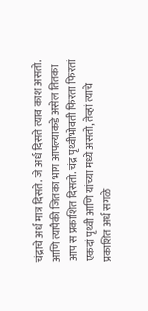चंद्राचे अर्ध मात्र दिसते. जे अर्ध दिसते त्याव काश असतो. आणि त्यापैकी जितका भाग आपल्याकडे असेल तितका आप स प्रकाशित दिसतो. चंद्र पृथ्वीभोवती फिरता फिरतां एकदां पृथ्वी आणि यांच्या मध्ये असतो, तेव्हां त्याचे प्रकाशित अर्ध सगळे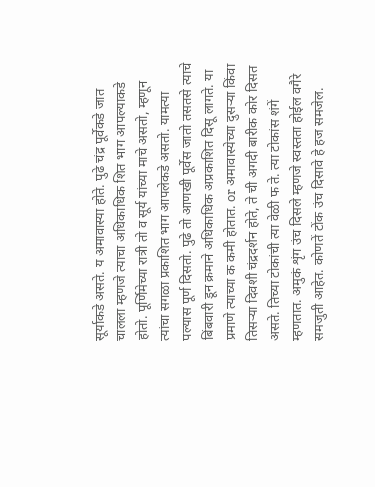सूर्याकडे असते. य अमावास्या होते. पुढे चंद्र पूर्वेकडे जात चालला म्हणजे त्याचा अधिकाधिक शित भाग आपल्याकडे होतो. पूर्णिमेच्या रात्री तो व सूर्य यांच्या माचे असतो, म्हणून त्यांचा सगळा प्रकाशित भाग आपलेकडे असतो. यामत्या पल्यास पूर्ण दिसतो. पुढे तो आणखी पूर्वेस जातो तसतसे त्याचे बिंबवारी डून क्रमाने अधिकाधिक अप्रकाशित दिसू लागते. या प्रमाणे त्याच्या क कमी होतात. or अमावास्येच्या दुसऱ्या किंवा तिसऱ्या दिवशी चंद्रदर्शन होते, ते ची अगदी बारीक कोर दिसत असते. तिच्या टोकांची त्या वेळी फ ते. त्या टोकांस शंगें म्हणतात. अमुकं शृंग उंच दिसले म्हणजे स्वस्तता होईल वगैरे समजुती आहेत. कोणतें टोंक उंच दिसावे हे हज समजेल.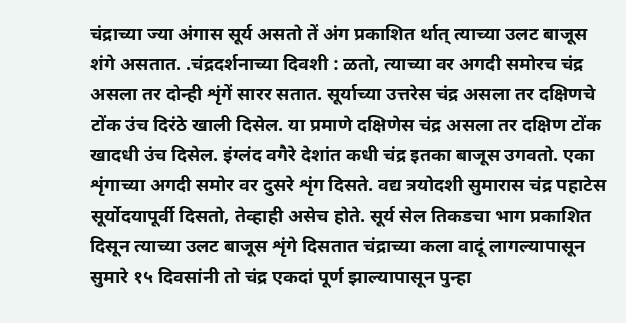चंद्राच्या ज्या अंगास सूर्य असतो तें अंग प्रकाशित र्थात् त्याच्या उलट बाजूस शंगे असतात. .चंद्रदर्शनाच्या दिवशी : ळतो, त्याच्या वर अगदी समोरच चंद्र असला तर दोन्ही शृंगें सारर सतात. सूर्याच्या उत्तरेस चंद्र असला तर दक्षिणचे टोंक उंच दिरंठे खाली दिसेल. या प्रमाणे दक्षिणेस चंद्र असला तर दक्षिण टोंक खादधी उंच दिसेल. इंग्लंद वगैरे देशांत कधी चंद्र इतका बाजूस उगवतो. एका शृंगाच्या अगदी समोर वर दुसरे शृंग दिसते. वद्य त्रयोदशी सुमारास चंद्र पहाटेस सूर्योदयापूर्वी दिसतो, तेव्हाही असेच होते. सूर्य सेल तिकडचा भाग प्रकाशित दिसून त्याच्या उलट बाजूस शृंगे दिसतात चंद्राच्या कला वादूं लागल्यापासून सुमारे १५ दिवसांनी तो चंद्र एकदां पूर्ण झाल्यापासून पुन्हा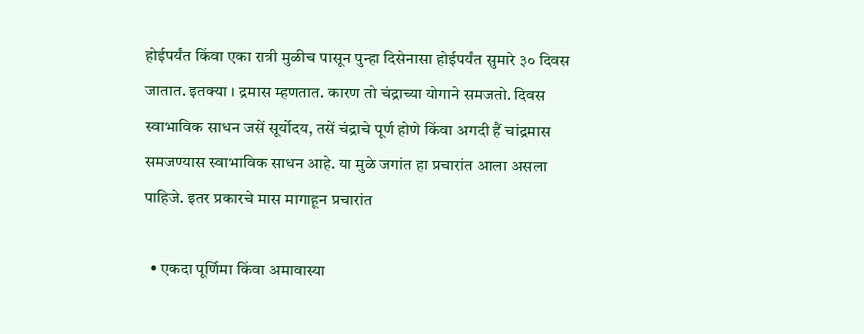होईपर्यंत किंवा एका रात्री मुळीच पासून पुन्हा दिसेनासा होईपर्यंत सुमारे ३० दिवस जातात. इतक्या । द्रमास म्हणतात. कारण तो चंद्राच्या योगाने समजतो. दिवस स्वाभाविक साधन जसें सूर्योदय, तसें चंद्राचे पूर्ण होणे किंवा अगदी हैं चांद्रमास समजण्यास स्वाभाविक साधन आहे. या मुळे जगांत हा प्रचारांत आला असला पाहिजे. इतर प्रकारचे मास मागाहून प्रचारांत

  • एकदा पूर्णिमा किंवा अमावास्या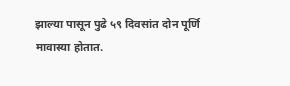झाल्या पासून पुढे ५९ दिवसांत दोन पूर्णि मावास्या होतात.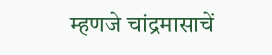म्हणजे चांद्रमासाचें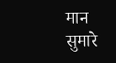मान सुमारे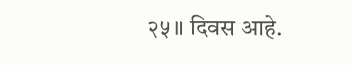२५॥ दिवस आहे.